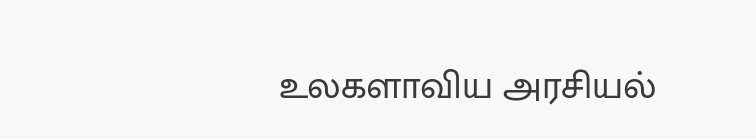உலகளாவிய அரசியல்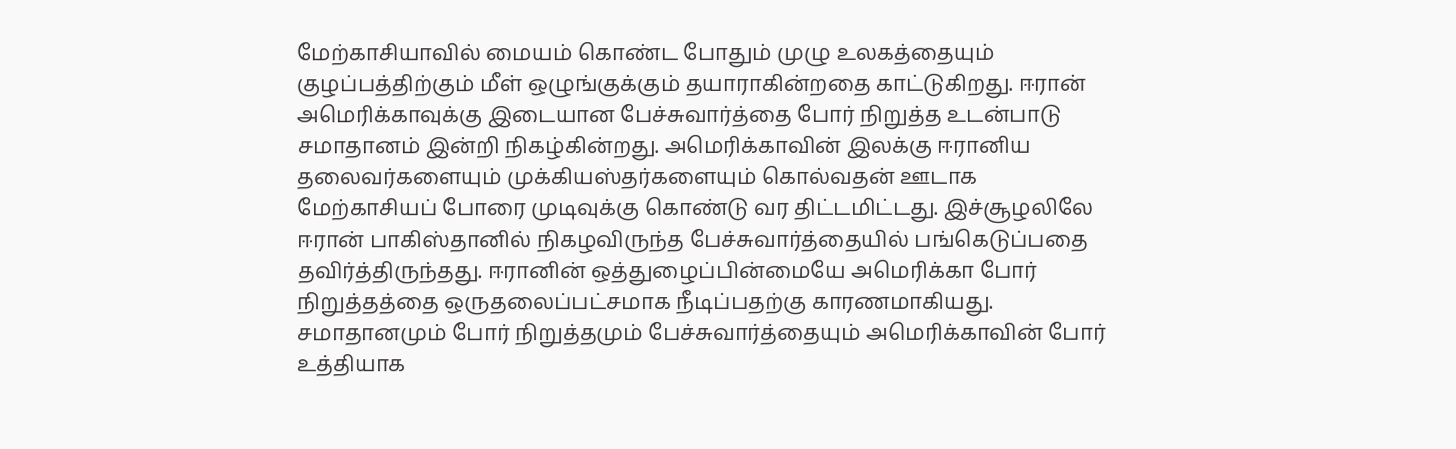மேற்காசியாவில் மையம் கொண்ட போதும் முழு உலகத்தையும் குழப்பத்திற்கும் மீள் ஒழுங்குக்கும் தயாராகின்றதை காட்டுகிறது. ஈரான் அமெரிக்காவுக்கு இடையான பேச்சுவார்த்தை போர் நிறுத்த உடன்பாடு சமாதானம் இன்றி நிகழ்கின்றது. அமெரிக்காவின் இலக்கு ஈரானிய தலைவர்களையும் முக்கியஸ்தர்களையும் கொல்வதன் ஊடாக மேற்காசியப் போரை முடிவுக்கு கொண்டு வர திட்டமிட்டது. இச்சூழலிலே ஈரான் பாகிஸ்தானில் நிகழவிருந்த பேச்சுவார்த்தையில் பங்கெடுப்பதை தவிர்த்திருந்தது. ஈரானின் ஒத்துழைப்பின்மையே அமெரிக்கா போர் நிறுத்தத்தை ஒருதலைப்பட்சமாக நீடிப்பதற்கு காரணமாகியது. சமாதானமும் போர் நிறுத்தமும் பேச்சுவார்த்தையும் அமெரிக்காவின் போர் உத்தியாக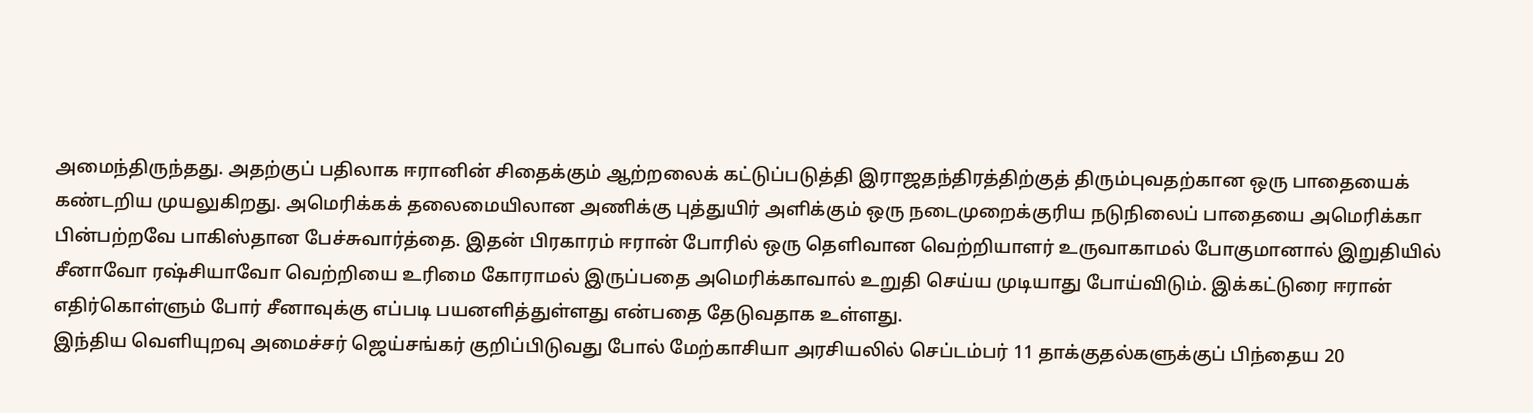அமைந்திருந்தது. அதற்குப் பதிலாக ஈரானின் சிதைக்கும் ஆற்றலைக் கட்டுப்படுத்தி இராஜதந்திரத்திற்குத் திரும்புவதற்கான ஒரு பாதையைக் கண்டறிய முயலுகிறது. அமெரிக்கக் தலைமையிலான அணிக்கு புத்துயிர் அளிக்கும் ஒரு நடைமுறைக்குரிய நடுநிலைப் பாதையை அமெரிக்கா பின்பற்றவே பாகிஸ்தான பேச்சுவார்த்தை. இதன் பிரகாரம் ஈரான் போரில் ஒரு தெளிவான வெற்றியாளர் உருவாகாமல் போகுமானால் இறுதியில் சீனாவோ ரஷ்சியாவோ வெற்றியை உரிமை கோராமல் இருப்பதை அமெரிக்காவால் உறுதி செய்ய முடியாது போய்விடும். இக்கட்டுரை ஈரான் எதிர்கொள்ளும் போர் சீனாவுக்கு எப்படி பயனளித்துள்ளது என்பதை தேடுவதாக உள்ளது.
இந்திய வெளியுறவு அமைச்சர் ஜெய்சங்கர் குறிப்பிடுவது போல் மேற்காசியா அரசியலில் செப்டம்பர் 11 தாக்குதல்களுக்குப் பிந்தைய 20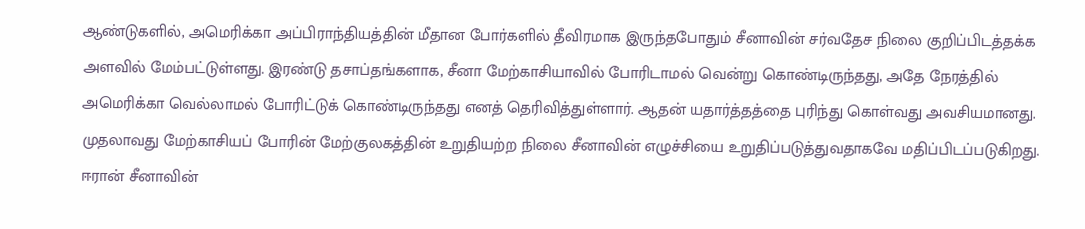ஆண்டுகளில், அமெரிக்கா அப்பிராந்தியத்தின் மீதான போர்களில் தீவிரமாக இருந்தபோதும் சீனாவின் சர்வதேச நிலை குறிப்பிடத்தக்க அளவில் மேம்பட்டுள்ளது. இரண்டு தசாப்தங்களாக, சீனா மேற்காசியாவில் போரிடாமல் வென்று கொண்டிருந்தது, அதே நேரத்தில் அமெரிக்கா வெல்லாமல் போரிட்டுக் கொண்டிருந்தது எனத் தெரிவித்துள்ளார். ஆதன் யதார்த்தத்தை புரிந்து கொள்வது அவசியமானது.
முதலாவது மேற்காசியப் போரின் மேற்குலகத்தின் உறுதியற்ற நிலை சீனாவின் எழுச்சியை உறுதிப்படுத்துவதாகவே மதிப்பிடப்படுகிறது. ஈரான் சீனாவின்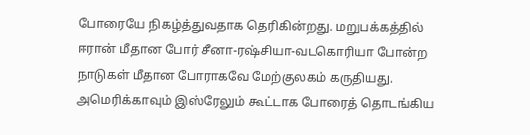போரையே நிகழ்த்துவதாக தெரிகின்றது. மறுபக்கத்தில் ஈரான் மீதான போர் சீனா-ரஷ்சியா-வடகொரியா போன்ற நாடுகள் மீதான போராகவே மேற்குலகம் கருதியது. அமெரிக்காவும் இஸ்ரேலும் கூட்டாக போரைத் தொடங்கிய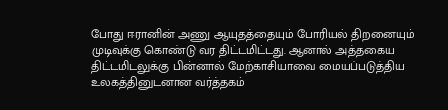போது ஈரானின் அணு ஆயுதத்தையும் போரியல் திறனையும் முடிவுக்கு கொண்டு வர திட்டமிட்டது. ஆனால் அத்தகைய திட்டமிடலுக்கு பின்னால் மேற்காசியாவை மையப்படுத்திய உலகத்தினுடனான வர்த்தகம்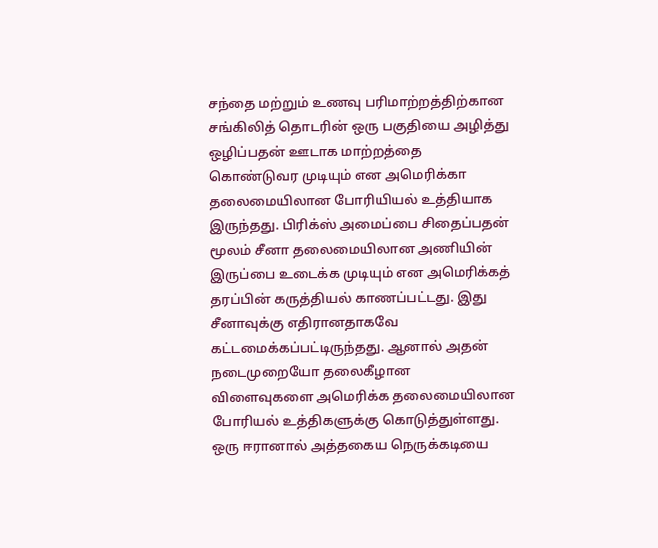சந்தை மற்றும் உணவு பரிமாற்றத்திற்கான சங்கிலித் தொடரின் ஒரு பகுதியை அழித்து ஒழிப்பதன் ஊடாக மாற்றத்தை கொண்டுவர முடியும் என அமெரிக்கா தலைமையிலான போரியியல் உத்தியாக இருந்தது. பிரிக்ஸ் அமைப்பை சிதைப்பதன் மூலம் சீனா தலைமையிலான அணியின் இருப்பை உடைக்க முடியும் என அமெரிக்கத் தரப்பின் கருத்தியல் காணப்பட்டது. இது சீனாவுக்கு எதிரானதாகவே கட்டமைக்கப்பட்டிருந்தது. ஆனால் அதன் நடைமுறையோ தலைகீழான விளைவுகளை அமெரிக்க தலைமையிலான போரியல் உத்திகளுக்கு கொடுத்துள்ளது. ஒரு ஈரானால் அத்தகைய நெருக்கடியை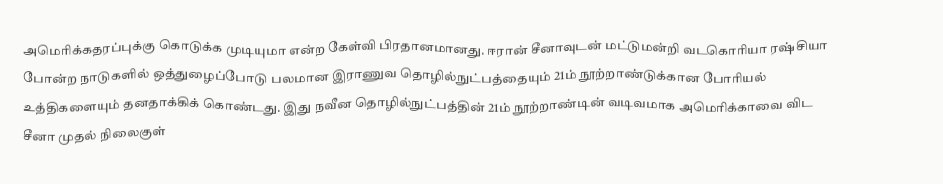அமெரிக்கதரப்புக்கு கொடுக்க முடியுமா என்ற கேள்வி பிரதானமானது. ஈரான் சீனாவுடன் மட்டுமன்றி வடகொரியா ரஷ்சியா போன்ற நாடுகளில் ஒத்துழைப்போடு பலமான இராணுவ தொழில்நுட்பத்தையும் 21ம் நூற்றாண்டுக்கான போரியல் உத்திகளையும் தனதாக்கிக் கொண்டது. இது நவீன தொழில்நுட்பத்தின் 21ம் நூற்றாண்டின் வடிவமாக அமெரிக்காவை விட சீனா முதல் நிலைகுள்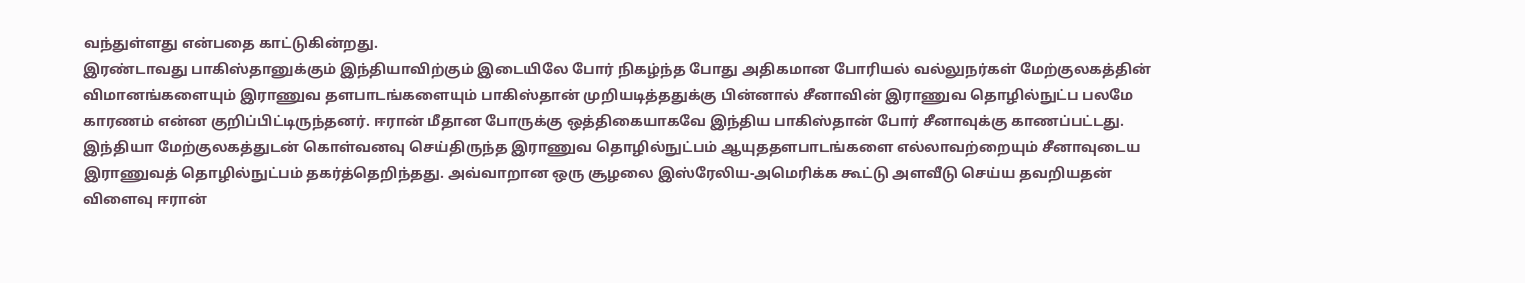வந்துள்ளது என்பதை காட்டுகின்றது.
இரண்டாவது பாகிஸ்தானுக்கும் இந்தியாவிற்கும் இடையிலே போர் நிகழ்ந்த போது அதிகமான போரியல் வல்லுநர்கள் மேற்குலகத்தின் விமானங்களையும் இராணுவ தளபாடங்களையும் பாகிஸ்தான் முறியடித்ததுக்கு பின்னால் சீனாவின் இராணுவ தொழில்நுட்ப பலமே காரணம் என்ன குறிப்பிட்டிருந்தனர். ஈரான் மீதான போருக்கு ஒத்திகையாகவே இந்திய பாகிஸ்தான் போர் சீனாவுக்கு காணப்பட்டது. இந்தியா மேற்குலகத்துடன் கொள்வனவு செய்திருந்த இராணுவ தொழில்நுட்பம் ஆயுததளபாடங்களை எல்லாவற்றையும் சீனாவுடைய இராணுவத் தொழில்நுட்பம் தகர்த்தெறிந்தது. அவ்வாறான ஒரு சூழலை இஸ்ரேலிய-அமெரிக்க கூட்டு அளவீடு செய்ய தவறியதன் விளைவு ஈரான்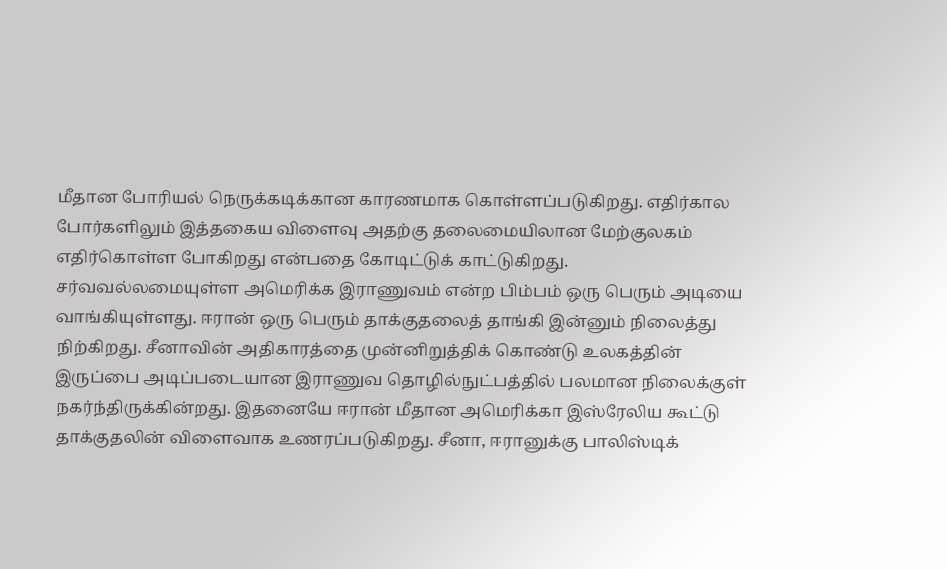மீதான போரியல் நெருக்கடிக்கான காரணமாக கொள்ளப்படுகிறது. எதிர்கால போர்களிலும் இத்தகைய விளைவு அதற்கு தலைமையிலான மேற்குலகம் எதிர்கொள்ள போகிறது என்பதை கோடிட்டுக் காட்டுகிறது. சர்வவல்லமையுள்ள அமெரிக்க இராணுவம் என்ற பிம்பம் ஒரு பெரும் அடியை வாங்கியுள்ளது. ஈரான் ஒரு பெரும் தாக்குதலைத் தாங்கி இன்னும் நிலைத்து நிற்கிறது. சீனாவின் அதிகாரத்தை முன்னிறுத்திக் கொண்டு உலகத்தின் இருப்பை அடிப்படையான இராணுவ தொழில்நுட்பத்தில் பலமான நிலைக்குள் நகர்ந்திருக்கின்றது. இதனையே ஈரான் மீதான அமெரிக்கா இஸ்ரேலிய கூட்டு தாக்குதலின் விளைவாக உணரப்படுகிறது. சீனா, ஈரானுக்கு பாலிஸ்டிக்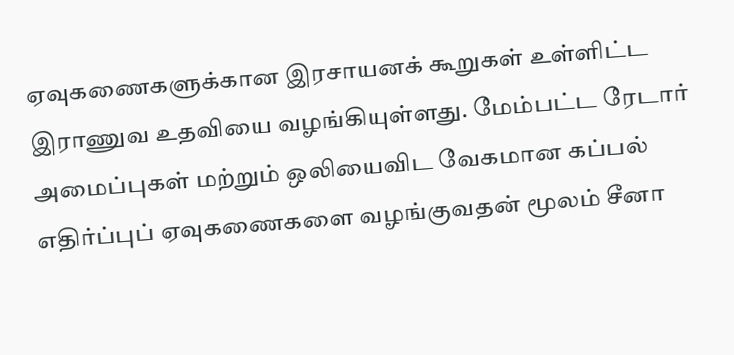ஏவுகணைகளுக்கான இரசாயனக் கூறுகள் உள்ளிட்ட இராணுவ உதவியை வழங்கியுள்ளது. மேம்பட்ட ரேடார் அமைப்புகள் மற்றும் ஒலியைவிட வேகமான கப்பல் எதிர்ப்புப் ஏவுகணைகளை வழங்குவதன் மூலம் சீனா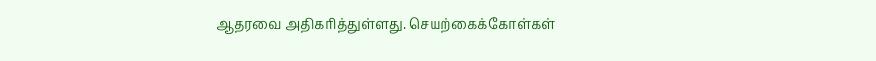ஆதரவை அதிகரித்துள்ளது. செயற்கைக்கோள்கள்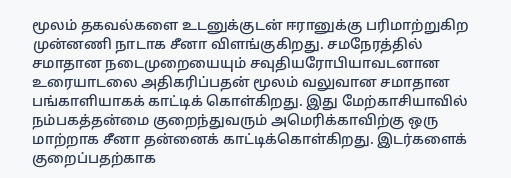மூலம் தகவல்களை உடனுக்குடன் ஈரானுக்கு பரிமாற்றுகிற முன்னணி நாடாக சீனா விளங்குகிறது. சமநேரத்தில் சமாதான நடைமுறையையும் சவுதியரோபியாவடனான உரையாடலை அதிகரிப்பதன் மூலம் வலுவான சமாதான பங்காளியாகக் காட்டிக் கொள்கிறது. இது மேற்காசியாவில் நம்பகத்தன்மை குறைந்துவரும் அமெரிக்காவிற்கு ஒரு மாற்றாக சீனா தன்னைக் காட்டிக்கொள்கிறது. இடர்களைக் குறைப்பதற்காக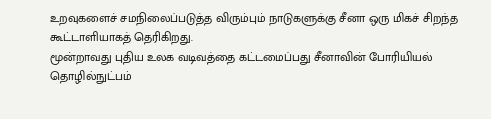உறவுகளைச் சமநிலைப்படுத்த விரும்பும் நாடுகளுக்கு சீனா ஒரு மிகச் சிறந்த கூட்டாளியாகத் தெரிகிறது.
மூன்றாவது புதிய உலக வடிவத்தை கட்டமைப்பது சீனாவின் போரியியல் தொழில்நுட்பம்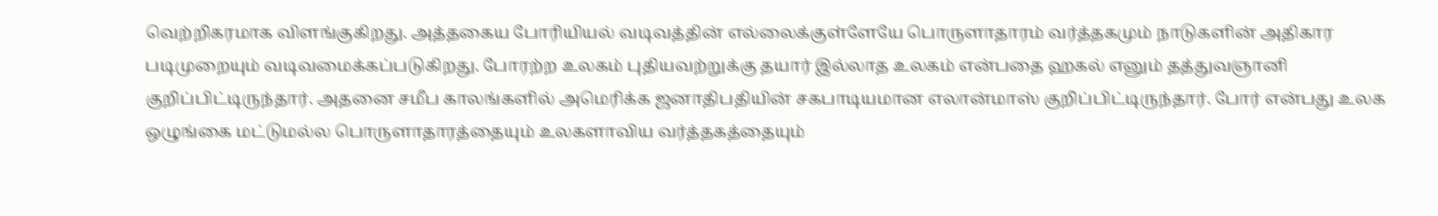வெற்றிகரமாக விளங்குகிறது. அத்தகைய போரியியல் வடிவத்தின் எல்லைக்குள்ளேயே பொருளாதாரம் வர்த்தகமும் நாடுகளின் அதிகார படிமுறையும் வடிவமைக்கப்படுகிறது. போரற்ற உலகம் புதியவற்றுக்கு தயார் இல்லாத உலகம் என்பதை ஹகல் எனும் தத்துவஞானி குறிப்பிட்டிருந்தார். அதனை சமீப காலங்களில் அமெரிக்க ஜனாதிபதியின் சகபாடியமான எலான்மாஸ் குறிப்பிட்டிருந்தார். போர் என்பது உலக ஒழுங்கை மட்டுமல்ல பொருளாதாரத்தையும் உலகளாவிய வர்த்தகத்தையும்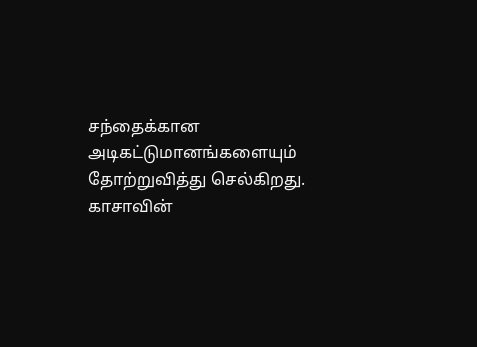சந்தைக்கான அடிகட்டுமானங்களையும் தோற்றுவித்து செல்கிறது. காசாவின்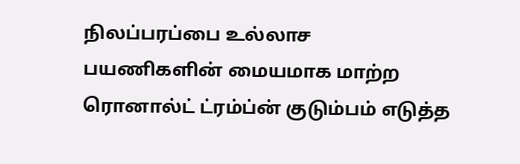நிலப்பரப்பை உல்லாச பயணிகளின் மையமாக மாற்ற ரொனால்ட் ட்ரம்ப்ன் குடும்பம் எடுத்த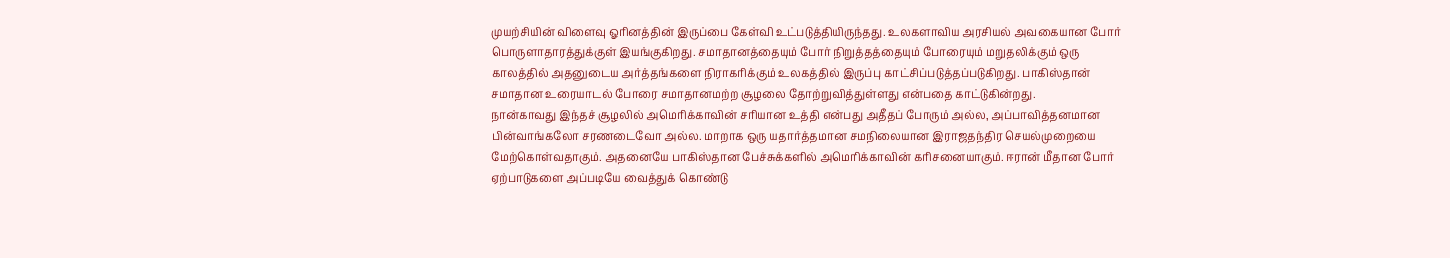முயற்சியின் விளைவு ஓரினத்தின் இருப்பை கேள்வி உட்படுத்தியிருந்தது. உலகளாவிய அரசியல் அவகையான போர் பொருளாதாரத்துக்குள் இயங்குகிறது. சமாதானத்தையும் போர் நிறுத்தத்தையும் போரையும் மறுதலிக்கும் ஒரு காலத்தில் அதனுடைய அர்த்தங்களை நிராகரிக்கும் உலகத்தில் இருப்பு காட்சிப்படுத்தப்படுகிறது. பாகிஸ்தான் சமாதான உரையாடல் போரை சமாதானமற்ற சூழலை தோற்றுவித்துள்ளது என்பதை காட்டுகின்றது.
நான்காவது இந்தச் சூழலில் அமெரிக்காவின் சரியான உத்தி என்பது அதீதப் போரும் அல்ல, அப்பாவித்தனமான பின்வாங்கலோ சரணடைவோ அல்ல. மாறாக ஒரு யதார்த்தமான சமநிலையான இராஜதந்திர செயல்முறையை மேற்கொள்வதாகும். அதனையே பாகிஸ்தான பேச்சுக்களில் அமெரிக்காவின் கரிசனையாகும். ஈரான் மீதான போர் ஏற்பாடுகளை அப்படியே வைத்துக் கொண்டு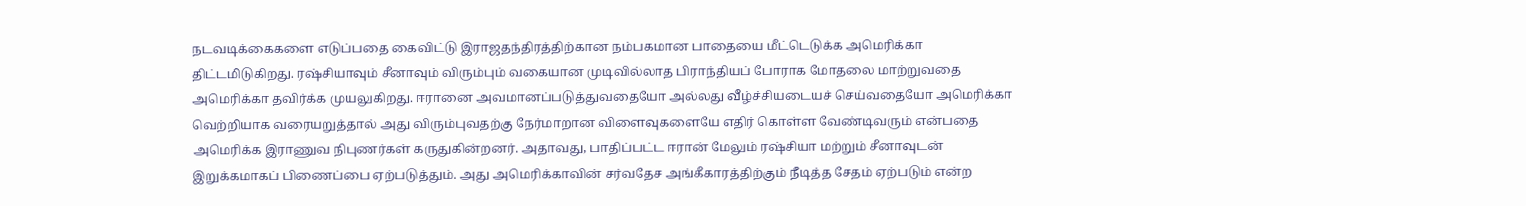நடவடிக்கைகளை எடுப்பதை கைவிட்டு இராஜதந்திரத்திற்கான நம்பகமான பாதையை மீட்டெடுக்க அமெரிக்கா திட்டமிடுகிறது. ரஷ்சியாவும் சீனாவும் விரும்பும் வகையான முடிவில்லாத பிராந்தியப் போராக மோதலை மாற்றுவதை அமெரிக்கா தவிர்க்க முயலுகிறது. ஈரானை அவமானப்படுத்துவதையோ அல்லது வீழ்ச்சியடையச் செய்வதையோ அமெரிக்கா வெற்றியாக வரையறுத்தால் அது விரும்புவதற்கு நேர்மாறான விளைவுகளையே எதிர் கொள்ள வேண்டிவரும் என்பதை அமெரிக்க இராணுவ நிபுணர்கள் கருதுகின்றனர். அதாவது, பாதிப்பட்ட ஈரான் மேலும் ரஷ்சியா மற்றும் சீனாவுடன் இறுக்கமாகப் பிணைப்பை ஏற்படுத்தும். அது அமெரிக்காவின் சர்வதேச அங்கீகாரத்திற்கும் நீடித்த சேதம் ஏற்படும் என்ற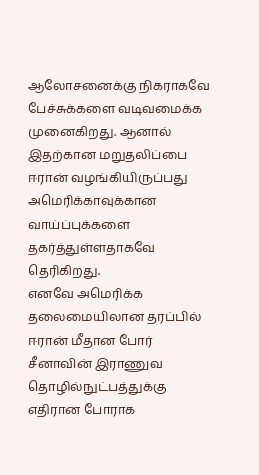ஆலோசனைக்கு நிகராகவே பேச்சுக்களை வடிவமைக்க முனைகிறது. ஆனால் இதற்கான மறுதலிப்பை ஈரான் வழங்கியிருப்பது அமெரிக்காவுக்கான வாய்ப்புக்களை தகர்த்துள்ளதாகவே தெரிகிறது.
எனவே அமெரிக்க தலைமையிலான தரப்பில் ஈரான் மீதான போர் சீனாவின் இராணுவ தொழில்நுட்பத்துக்கு எதிரான போராக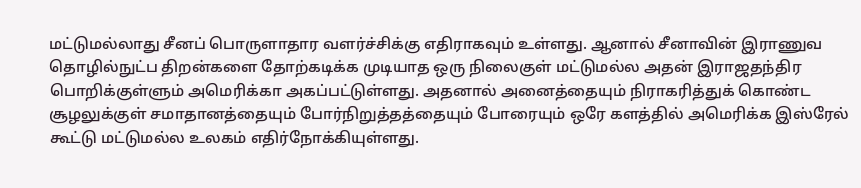மட்டுமல்லாது சீனப் பொருளாதார வளர்ச்சிக்கு எதிராகவும் உள்ளது. ஆனால் சீனாவின் இராணுவ தொழில்நுட்ப திறன்களை தோற்கடிக்க முடியாத ஒரு நிலைகுள் மட்டுமல்ல அதன் இராஜதந்திர பொறிக்குள்ளும் அமெரிக்கா அகப்பட்டுள்ளது. அதனால் அனைத்தையும் நிராகரித்துக் கொண்ட சூழலுக்குள் சமாதானத்தையும் போர்நிறுத்தத்தையும் போரையும் ஒரே களத்தில் அமெரிக்க இஸ்ரேல் கூட்டு மட்டுமல்ல உலகம் எதிர்நோக்கியுள்ளது.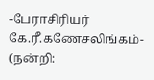-பேராசிரியர் கே.ரீ.கணேசலிங்கம்-
(நன்றி: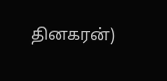தினகரன்)